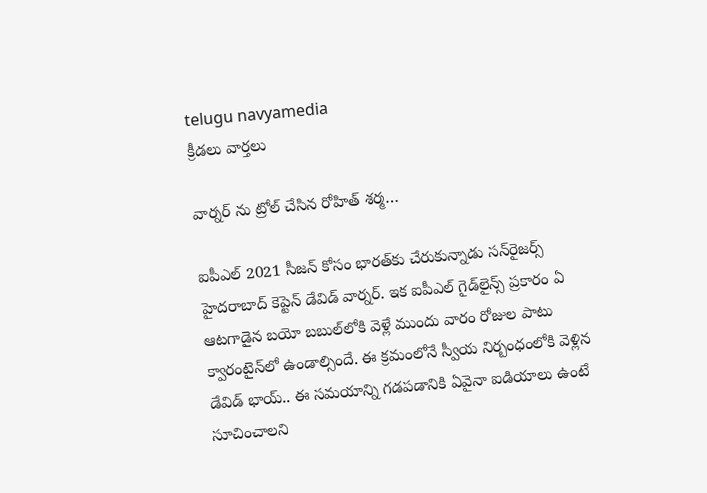telugu navyamedia
క్రీడలు వార్తలు

వార్నర్ ను ట్రోల్ చేసిన రోహిత్ శర్మ…

ఐపీఎల్ 2021 సీజన్ కోసం భారత్‌కు చేరుకున్నాడు సన్‌రైజర్స్ హైదరాబాద్ కెప్టెన్ డేవిడ్ వార్నర్. ఇక ఐపీఎల్ గైడ్‌లైన్స్ ప్రకారం ఏ ఆటగాడైన బయో బబుల్‌లోకి వెళ్లే ముందు వారం రోజుల పాటు క్వారంటైన్‌లో ఉండాల్సిందే. ఈ క్రమంలోనే స్వీయ నిర్బంధంలోకి వెళ్లిన డేవిడ్ భాయ్.. ఈ సమయాన్ని గడపడానికి ఏవైనా ఐడియాలు ఉంటే సూచించాలని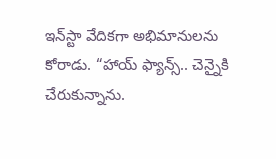ఇన్‌స్టా వేదికగా అభిమానులను కోరాడు. “హాయ్‌ ఫ్యాన్స్‌.. చెన్నైకి చేరుకున్నాను.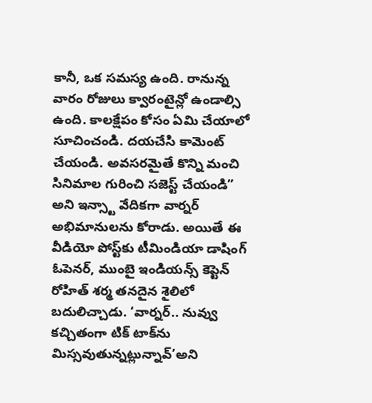కానీ, ఒక సమస్య ఉంది. రానున్న వారం రోజులు క్వారంటైన్లో ఉండాల్సి ఉంది. కాలక్షేపం కోసం ఏమి చేయాలో సూచించండి. దయచేసి కామెంట్ చేయండి. అవసరమైతే కొన్ని మంచి సినిమాల గురించి సజెస్ట్‌ చేయండి” అని ఇన్స్టా వేదికగా వార్నర్ అభిమానులను కోరాడు. అయితే ఈ వీడియో పోస్ట్‌కు టీమిండియా డాషింగ్ ఓపెనర్, ముంబై ఇండియన్స్ కెప్టెన్ రోహిత్ శర్మ తనదైన శైలిలో బదులిచ్చాడు. ‘వార్నర్.. నువ్వు కచ్చితంగా టిక్ టాక్‌ను మిస్సవుతున్నట్లున్నావ్’అని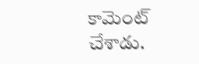కామెంట్ చేశాడు.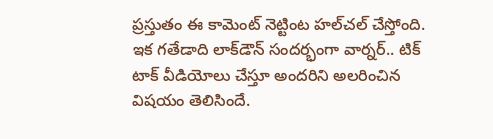ప్రస్తుతం ఈ కామెంట్ నెట్టింట హల్‌చల్ చేస్తోంది. ఇక గతేడాది లాక్‌‌డౌన్ సందర్భంగా వార్నర్.. టిక్ టాక్ వీడియోలు చేస్తూ అందరిని అలరించిన విషయం తెలిసిందే.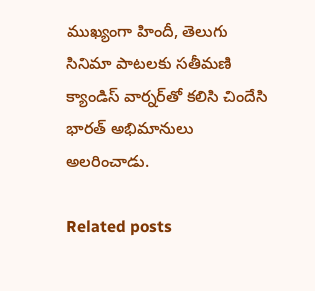ముఖ్యంగా హిందీ, తెలుగు సినిమా పాటలకు సతీమణి క్యాండిస్ వార్నర్‌తో కలిసి చిందేసి భారత్ అభిమానులు అలరించాడు.

Related posts